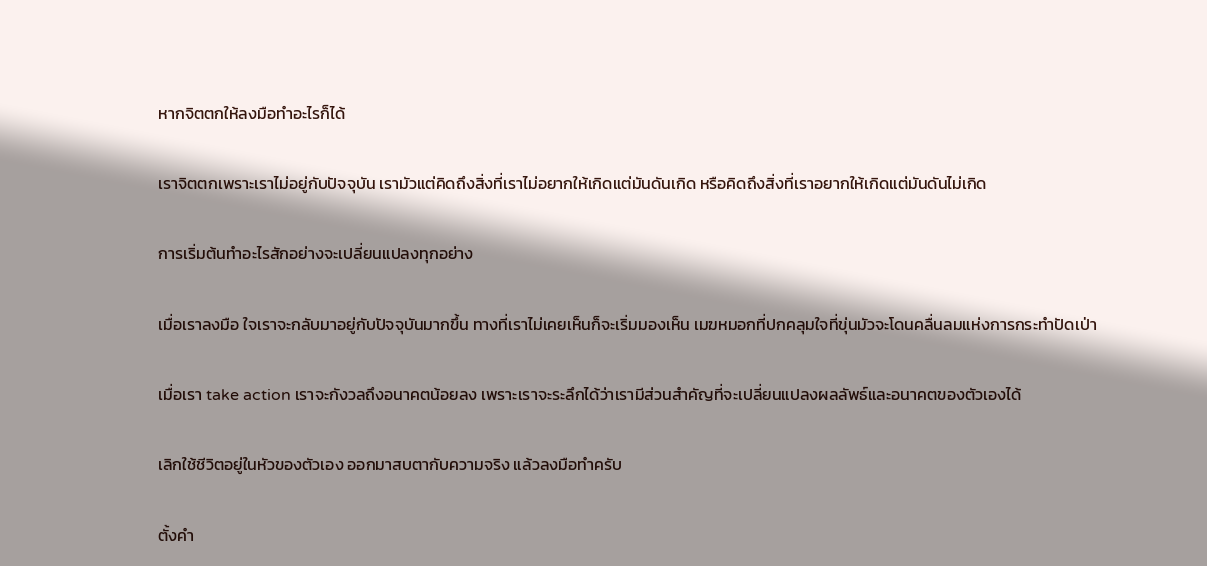หากจิตตกให้ลงมือทำอะไรก็ได้

เราจิตตกเพราะเราไม่อยู่กับปัจจุบัน เรามัวแต่คิดถึงสิ่งที่เราไม่อยากให้เกิดแต่มันดันเกิด หรือคิดถึงสิ่งที่เราอยากให้เกิดแต่มันดันไม่เกิด

การเริ่มต้นทำอะไรสักอย่างจะเปลี่ยนแปลงทุกอย่าง

เมื่อเราลงมือ ใจเราจะกลับมาอยู่กับปัจจุบันมากขึ้น ทางที่เราไม่เคยเห็นก็จะเริ่มมองเห็น เมฆหมอกที่ปกคลุมใจที่ขุ่นมัวจะโดนคลื่นลมแห่งการกระทำปัดเป่า

เมื่อเรา take action เราจะกังวลถึงอนาคตน้อยลง เพราะเราจะระลึกได้ว่าเรามีส่วนสำคัญที่จะเปลี่ยนแปลงผลลัพธ์และอนาคตของตัวเองได้

เลิกใช้ชีวิตอยู่ในหัวของตัวเอง ออกมาสบตากับความจริง แล้วลงมือทำครับ

ตั้งคำ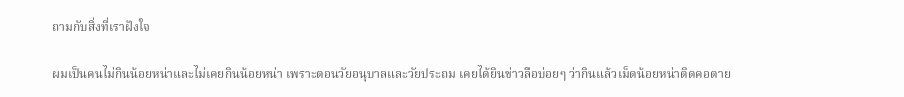ถามกับสิ่งที่เราฝังใจ

ผมเป็นคนไม่กินน้อยหน่าและไม่เคยกินน้อยหน่า เพราะตอนวัยอนุบาลและวัยประถม เคยได้ยินข่าวลือบ่อยๆ ว่ากินแล้วเม็ดน้อยหน่าติดคอตาย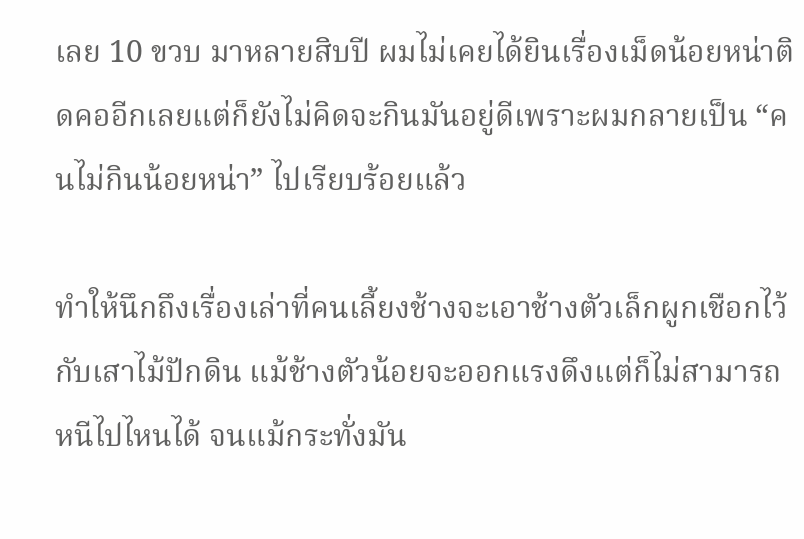เลย 10 ขวบ มาหลายสิบปี ผมไม่เคยได้ยินเรื่องเม็ดน้อยหน่าติดคออีกเลยแต่ก็ยังไม่คิดจะกินมันอยู่ดีเพราะผมกลายเป็น “คนไม่กินน้อยหน่า” ไปเรียบร้อยแล้ว

ทำให้นึกถึงเรื่องเล่าที่คนเลี้ยงช้างจะเอาช้างตัวเล็กผูกเชือกไว้กับเสาไม้ปักดิน แม้ช้างตัวน้อยจะออกแรงดึงแต่ก็ไม่สามารถหนีไปไหนได้ จนแม้กระทั่งมัน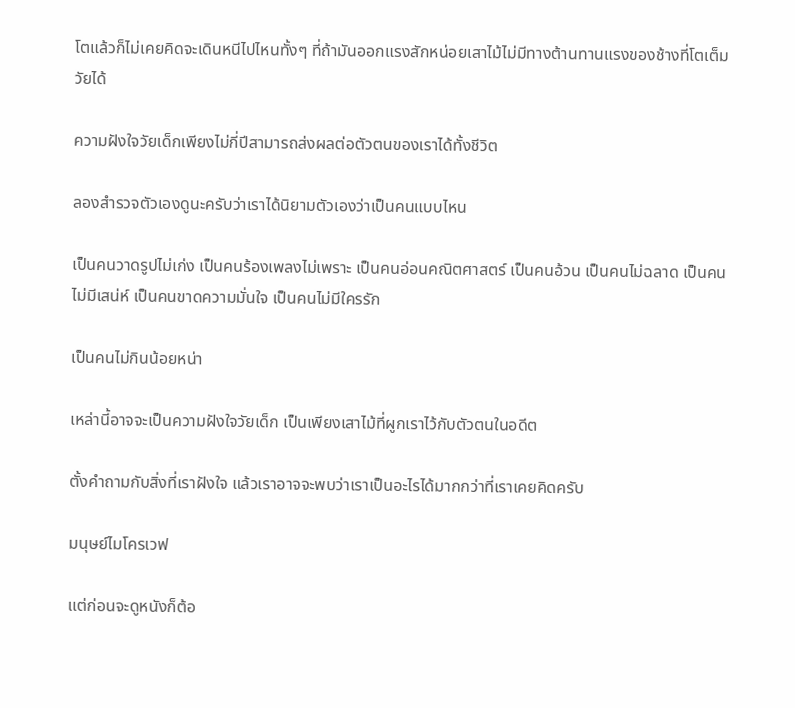โตแล้วก็ไม่เคยคิดจะเดินหนีไปไหนทั้งๆ ที่ถ้ามันออกแรงสักหน่อยเสาไม้ไม่มีทางต้านทานแรงของช้างที่โตเต็มวัยได้

ความฝังใจวัยเด็กเพียงไม่กี่ปีสามารถส่งผลต่อตัวตนของเราได้ทั้งชีวิต

ลองสำรวจตัวเองดูนะครับว่าเราได้นิยามตัวเองว่าเป็นคนแบบไหน

เป็นคนวาดรูปไม่เก่ง เป็นคนร้องเพลงไม่เพราะ เป็นคนอ่อนคณิตศาสตร์ เป็นคนอ้วน เป็นคนไม่ฉลาด เป็นคนไม่มีเสน่ห์ เป็นคนขาดความมั่นใจ เป็นคนไม่มีใครรัก

เป็นคนไม่กินน้อยหน่า

เหล่านี้อาจจะเป็นความฝังใจวัยเด็ก เป็นเพียงเสาไม้ที่ผูกเราไว้กับตัวตนในอดีต

ตั้งคำถามกับสิ่งที่เราฝังใจ แล้วเราอาจจะพบว่าเราเป็นอะไรได้มากกว่าที่เราเคยคิดครับ

มนุษย์ไมโครเวฟ

แต่ก่อนจะดูหนังก็ต้อ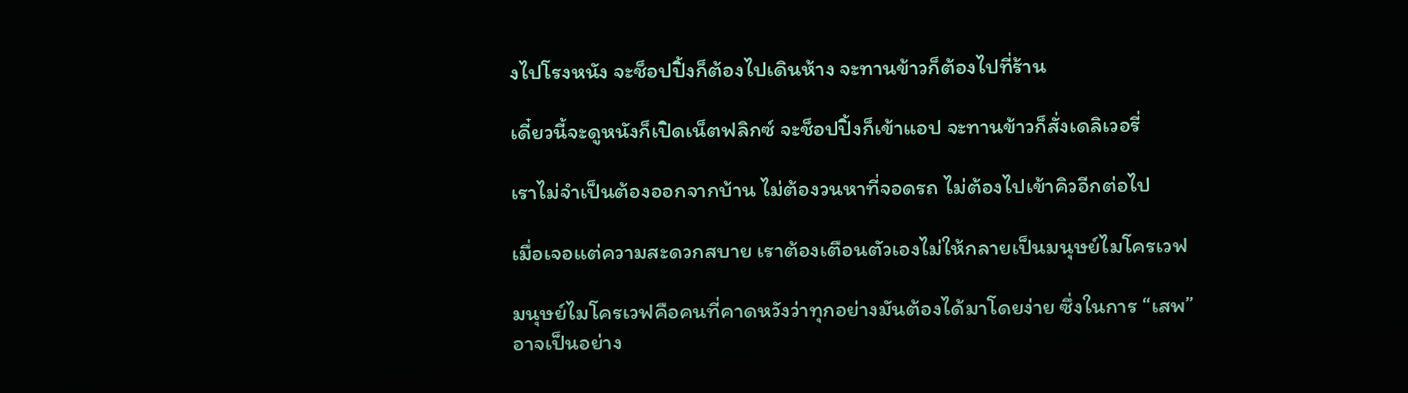งไปโรงหนัง จะช็อปปิ้งก็ต้องไปเดินห้าง จะทานข้าวก็ต้องไปที่ร้าน

เดี๋ยวนี้จะดูหนังก็เปิดเน็ตฟลิกซ์ จะช็อปปิ้งก็เข้าแอป จะทานข้าวก็สั่งเดลิเวอรี่

เราไม่จำเป็นต้องออกจากบ้าน ไม่ต้องวนหาที่จอดรถ ไม่ต้องไปเข้าคิวอีกต่อไป

เมื่อเจอแต่ความสะดวกสบาย เราต้องเตือนตัวเองไม่ให้กลายเป็นมนุษย์ไมโครเวฟ

มนุษย์ไมโครเวฟคือคนที่คาดหวังว่าทุกอย่างมันต้องได้มาโดยง่าย ซึ่งในการ “เสพ” อาจเป็นอย่าง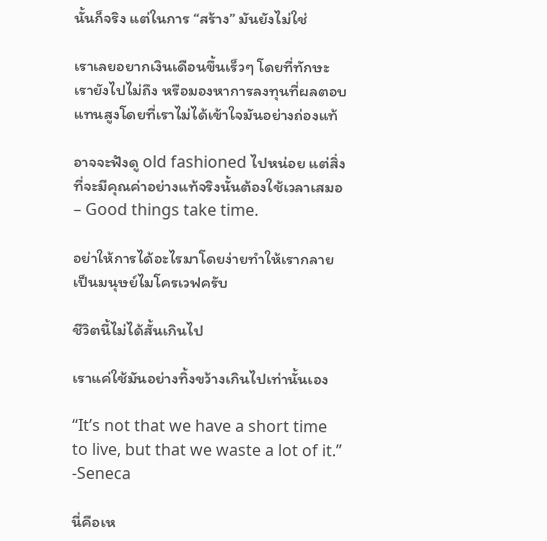นั้นก็จริง แต่ในการ “สร้าง” มันยังไม่ใช่

เราเลยอยากเงินเดือนขึ้นเร็วๆ โดยที่ทักษะเรายังไปไม่ถึง หรือมองหาการลงทุนที่ผลตอบแทนสูงโดยที่เราไม่ได้เข้าใจมันอย่างถ่องแท้

อาจจะฟังดู old fashioned ไปหน่อย แต่สิ่งที่จะมีคุณค่าอย่างแท้จริงนั้นต้องใช้เวลาเสมอ – Good things take time.

อย่าให้การได้อะไรมาโดยง่ายทำให้เรากลายเป็นมนุษย์ไมโครเวฟครับ

ชีวิตนี้ไม่ได้สั้นเกินไป

เราแค่ใช้มันอย่างทิ้งขว้างเกินไปเท่านั้นเอง

“It’s not that we have a short time to live, but that we waste a lot of it.”
-Seneca

นี่คือเห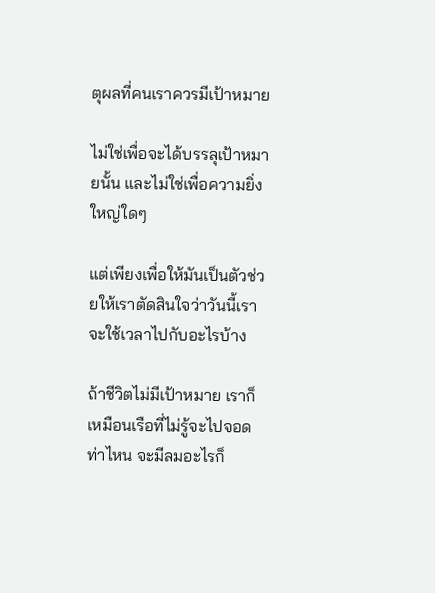ตุผลที่คนเราควรมีเป้าหมาย

ไม่ใช่เพื่อจะได้บรรลุเป้าหมายนั้น และไม่ใช่เพื่อความยิ่งใหญ่ใดๆ

แต่เพียงเพื่อให้มันเป็นตัวช่วยให้เราตัดสินใจว่าวันนี้เราจะใช้เวลาไปกับอะไรบ้าง

ถ้าชีวิตไม่มีเป้าหมาย เราก็เหมือนเรือที่ไม่รู้จะไปจอดท่าไหน จะมีลมอะไรก็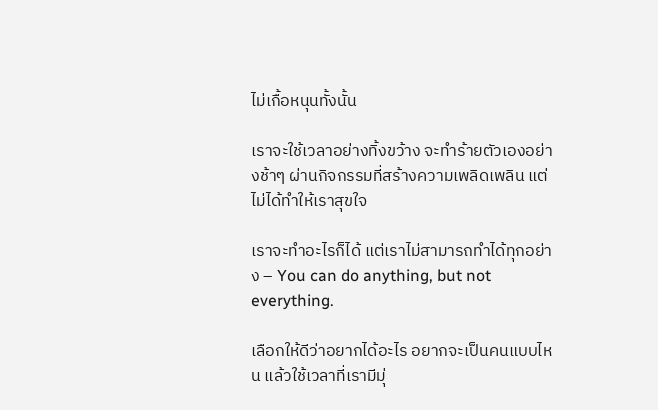ไม่เกื้อหนุนทั้งนั้น

เราจะใช้เวลาอย่างทิ้งขว้าง จะทำร้ายตัวเองอย่างช้าๆ ผ่านกิจกรรมที่สร้างความเพลิดเพลิน แต่ไม่ได้ทำให้เราสุขใจ

เราจะทำอะไรก็ได้ แต่เราไม่สามารถทำได้ทุกอย่าง – You can do anything, but not everything.

เลือกให้ดีว่าอยากได้อะไร อยากจะเป็นคนแบบไหน แล้วใช้เวลาที่เรามีมุ่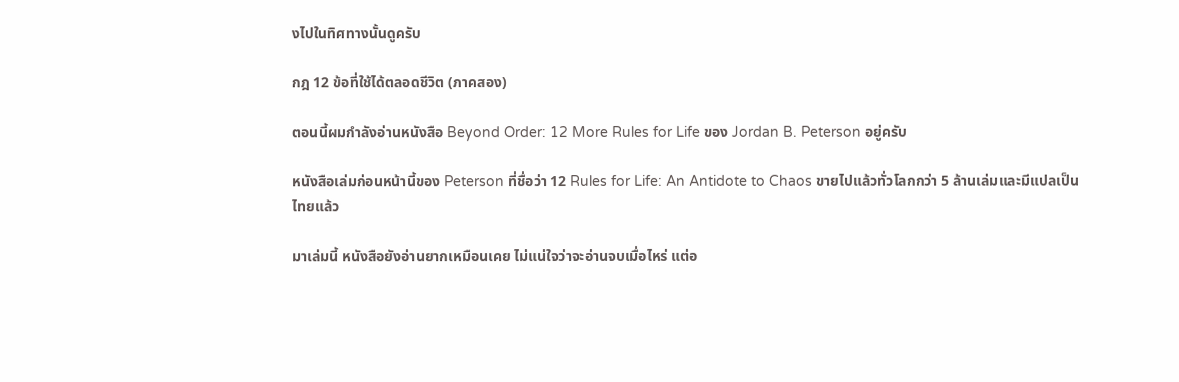งไปในทิศทางนั้นดูครับ

กฎ 12 ข้อที่ใช้ได้ตลอดชีวิต (ภาคสอง)

ตอนนี้ผมกำลังอ่านหนังสือ Beyond Order: 12 More Rules for Life ของ Jordan B. Peterson อยู่ครับ

หนังสือเล่มก่อนหน้านี้ของ Peterson ที่ชื่อว่า 12 Rules for Life: An Antidote to Chaos ขายไปแล้วทั่วโลกกว่า 5 ล้านเล่มและมีแปลเป็นไทยแล้ว

มาเล่มนี้ หนังสือยังอ่านยากเหมือนเคย ไม่แน่ใจว่าจะอ่านจบเมื่อไหร่ แต่อ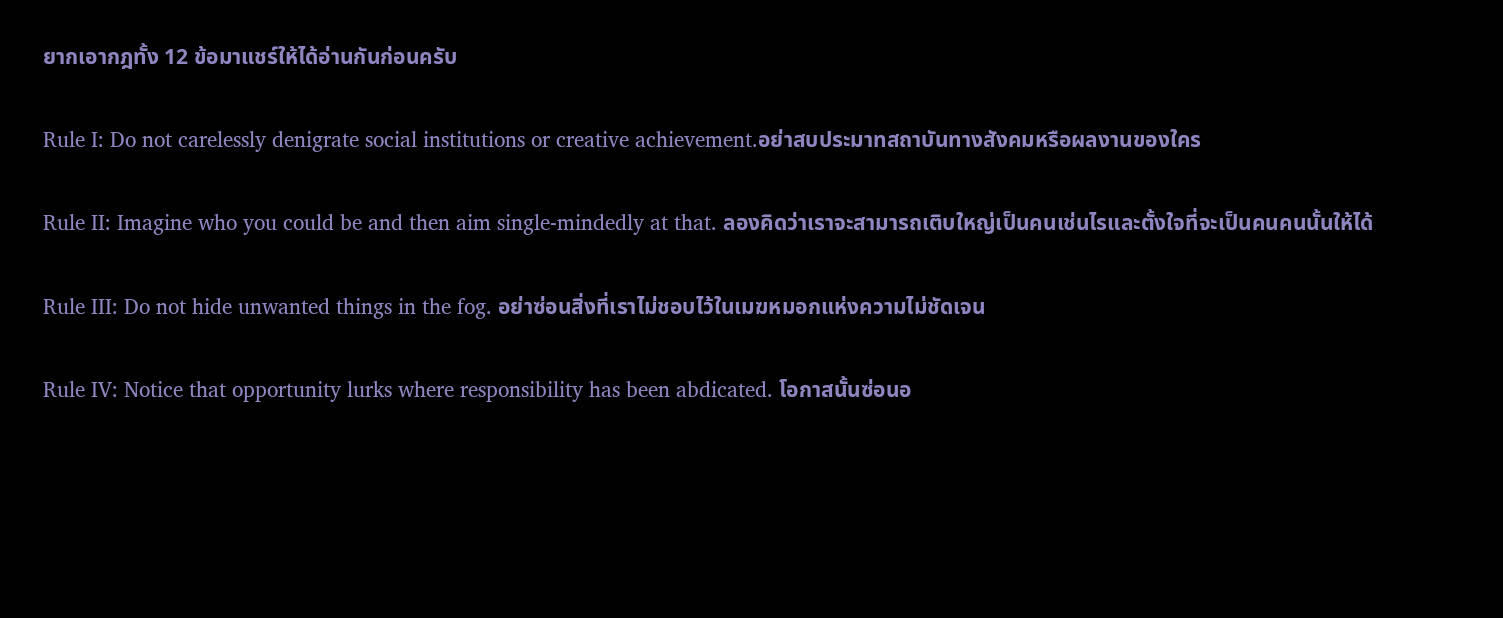ยากเอากฎทั้ง 12 ข้อมาแชร์ให้ได้อ่านกันก่อนครับ

Rule I: Do not carelessly denigrate social institutions or creative achievement.อย่าสบประมาทสถาบันทางสังคมหรือผลงานของใคร

Rule II: Imagine who you could be and then aim single-mindedly at that. ลองคิดว่าเราจะสามารถเติบใหญ่เป็นคนเช่นไรและตั้งใจที่จะเป็นคนคนนั้นให้ได้

Rule III: Do not hide unwanted things in the fog. อย่าซ่อนสิ่งที่เราไม่ชอบไว้ในเมฆหมอกแห่งความไม่ชัดเจน

Rule IV: Notice that opportunity lurks where responsibility has been abdicated. โอกาสนั้นซ่อนอ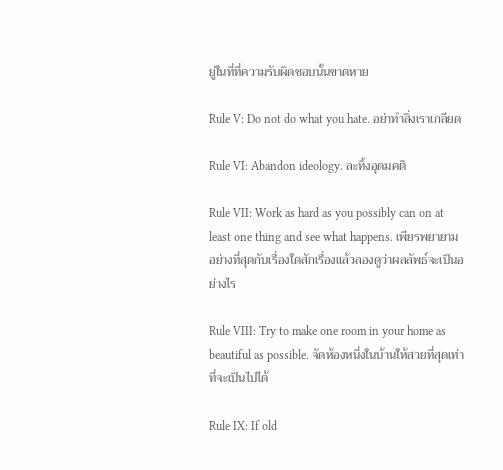ยู่ในที่ที่ความรับผิดชอบนั้นขาดหาย

Rule V: Do not do what you hate. อย่าทำสิ่งเราเกลียด

Rule VI: Abandon ideology. ละทิ้งอุดมคติ

Rule VII: Work as hard as you possibly can on at least one thing and see what happens. เพียรพยายามอย่างที่สุดกับเรื่องใดสักเรื่องแล้วลองดูว่าผลลัพธ์จะเป็นอย่างไร

Rule VIII: Try to make one room in your home as beautiful as possible. จัดห้องหนึ่งในบ้านให้สวยที่สุดเท่าที่จะเป็นไปได้

Rule IX: If old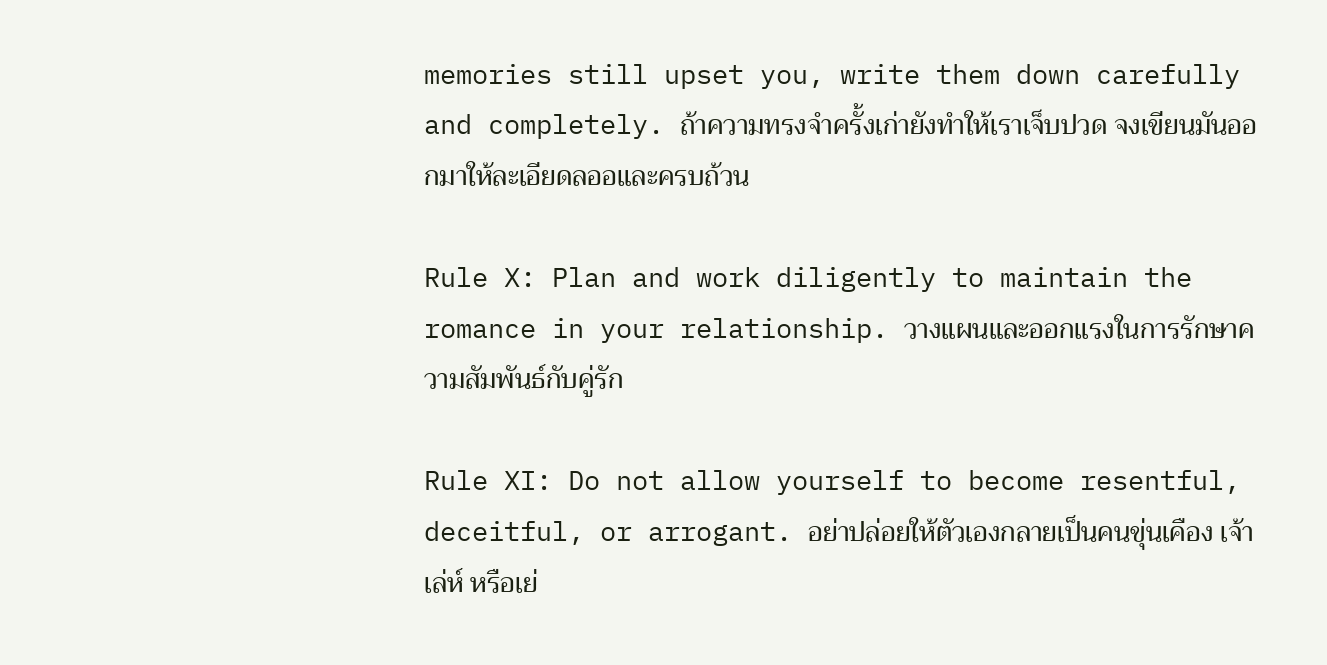memories still upset you, write them down carefully and completely. ถ้าความทรงจำครั้งเก่ายังทำให้เราเจ็บปวด จงเขียนมันออกมาให้ละเอียดลออและครบถ้วน

Rule X: Plan and work diligently to maintain the romance in your relationship. วางแผนและออกแรงในการรักษาความสัมพันธ์กับคู่รัก

Rule XI: Do not allow yourself to become resentful, deceitful, or arrogant. อย่าปล่อยให้ตัวเองกลายเป็นคนขุ่นเคือง เจ้าเล่ห์ หรือเย่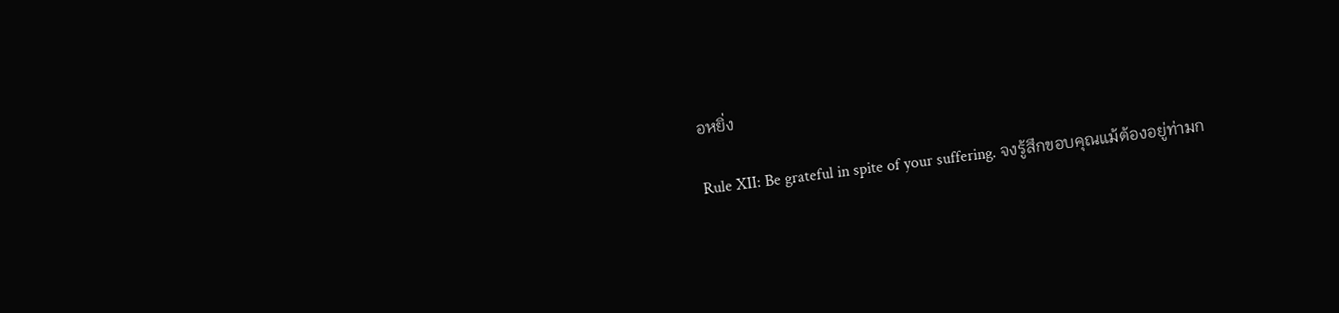อหยิ่ง

Rule XII: Be grateful in spite of your suffering. จงรู้สึกขอบคุณแม้ต้องอยู่ท่ามก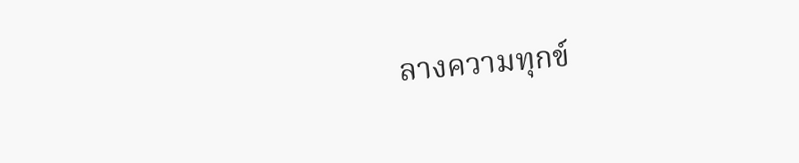ลางความทุกข์